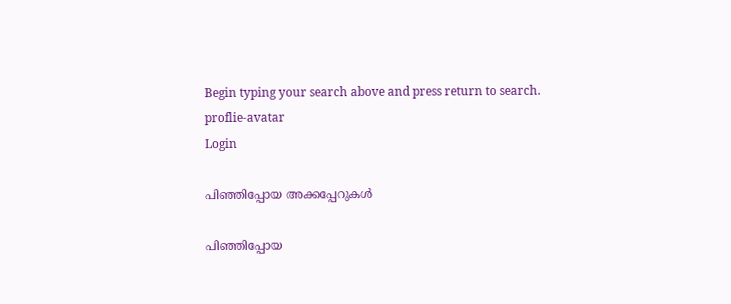Begin typing your search above and press return to search.
proflie-avatar
Login

പിഞ്ഞിപ്പോയ അക്കപ്പേറുകൾ

പിഞ്ഞിപ്പോയ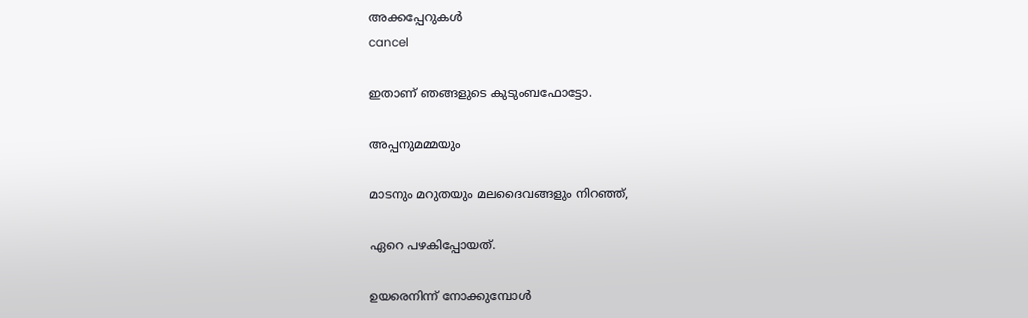അക്കപ്പേറുകൾ
cancel

ഇതാണ് ഞങ്ങളുടെ കുടുംബഫോട്ടോ.

അപ്പനുമമ്മയും

മാടനും മറുതയും മലദൈവങ്ങളും നിറഞ്ഞ്,

ഏറെ പഴകിപ്പോയത്.

ഉയരെനിന്ന് നോക്കുമ്പോൾ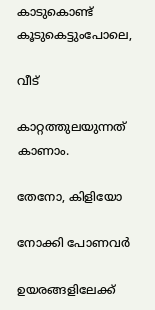കാടുകൊണ്ട് കൂടുകെട്ടുംപോലെ,

വീട്

കാറ്റത്തുലയുന്നത് കാണാം.

തേനോ, കിളിയോ

നോക്കി പോണവർ

ഉയരങ്ങളിലേക്ക്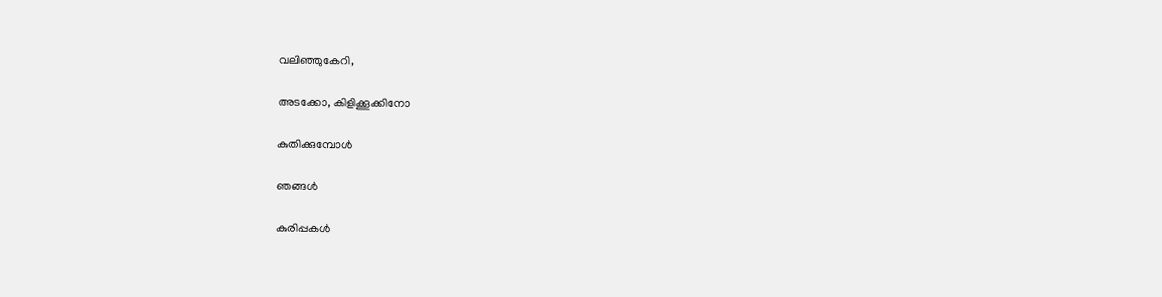വലിഞ്ഞുകേറി,

അടക്കോ, കിളിക്കൂക്കിനോ

കുതിക്കുമ്പോൾ

ഞങ്ങൾ

കുരിപ്പകൾ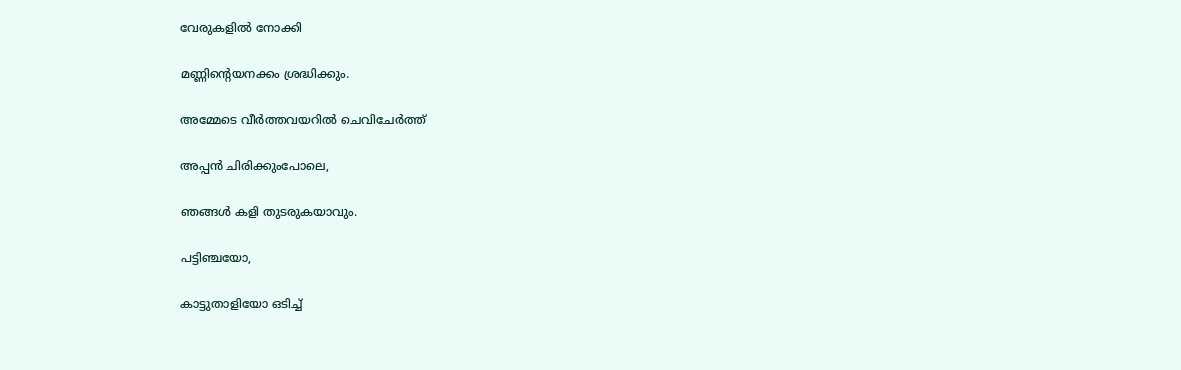വേരുകളിൽ നോക്കി

മണ്ണിന്റെയനക്കം ശ്രദ്ധിക്കും.

അമ്മേടെ വീർത്തവയറിൽ ചെവിചേർത്ത്

അപ്പൻ ചിരിക്കുംപോലെ,

ഞങ്ങൾ കളി തുടരുകയാവും.

പട്ടിഞ്ചയോ,

കാട്ടുതാളിയോ ഒടിച്ച്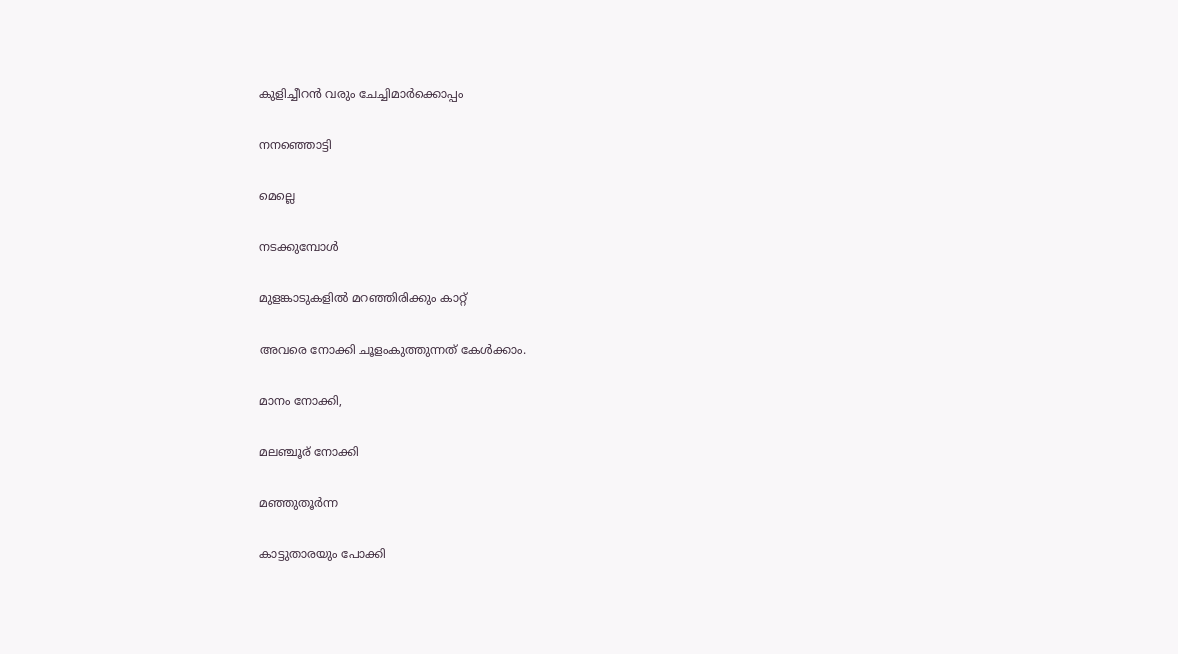കുളിച്ചീറൻ വരും ചേച്ചിമാർക്കൊപ്പം

നനഞ്ഞൊട്ടി

മെല്ലെ

നടക്കുമ്പോൾ

മുളങ്കാടുകളിൽ മറഞ്ഞിരിക്കും കാറ്റ്

അവരെ നോക്കി ചൂളംകുത്തുന്നത് കേൾക്കാം.

മാനം നോക്കി,

മലഞ്ചൂര് നോക്കി

മഞ്ഞുതൂർന്ന

കാട്ടുതാരയും പോക്കി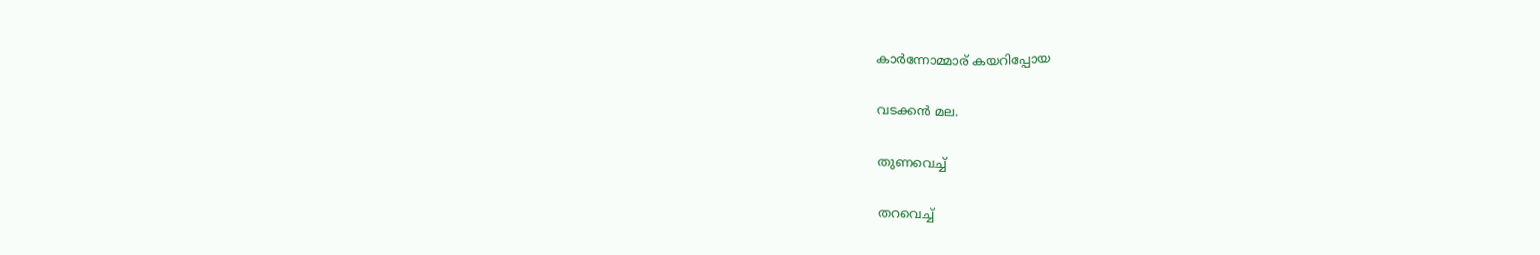കാർന്നോമ്മാര് കയറിപ്പോയ

വടക്കൻ മല.

തുണവെച്ച്

തറവെച്ച്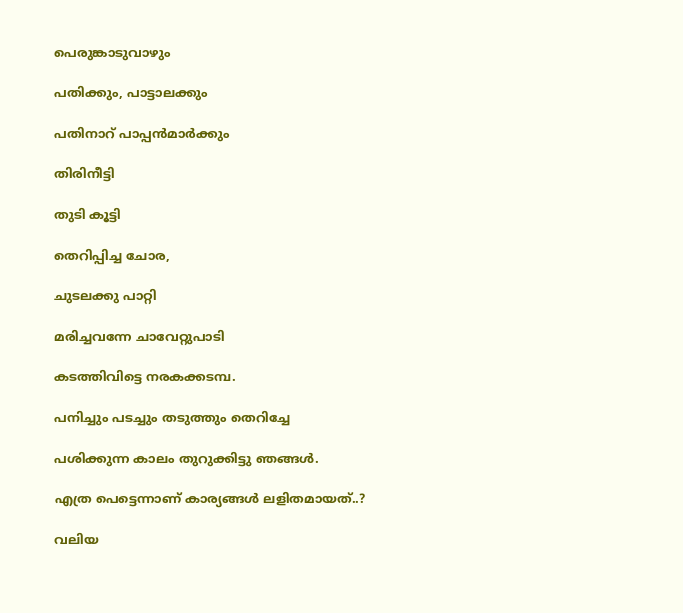പെരുങ്കാടുവാഴും

പതിക്കും, പാട്ടാലക്കും

പതിനാറ് പാപ്പൻമാർക്കും

തിരിനീട്ടി

തുടി കൂട്ടി

തെറിപ്പിച്ച ചോര,

ചുടലക്കു പാറ്റി

മരിച്ചവന്നേ ചാവേറ്റുപാടി

കടത്തിവിട്ടെ നരകക്കടമ്പ.

പനിച്ചും പടച്ചും തടുത്തും തെറിച്ചേ

പശിക്കുന്ന കാലം തുറുക്കിട്ടു ഞങ്ങൾ.

എത്ര പെട്ടെന്നാണ് കാര്യങ്ങൾ ലളിതമായത്..?

വലിയ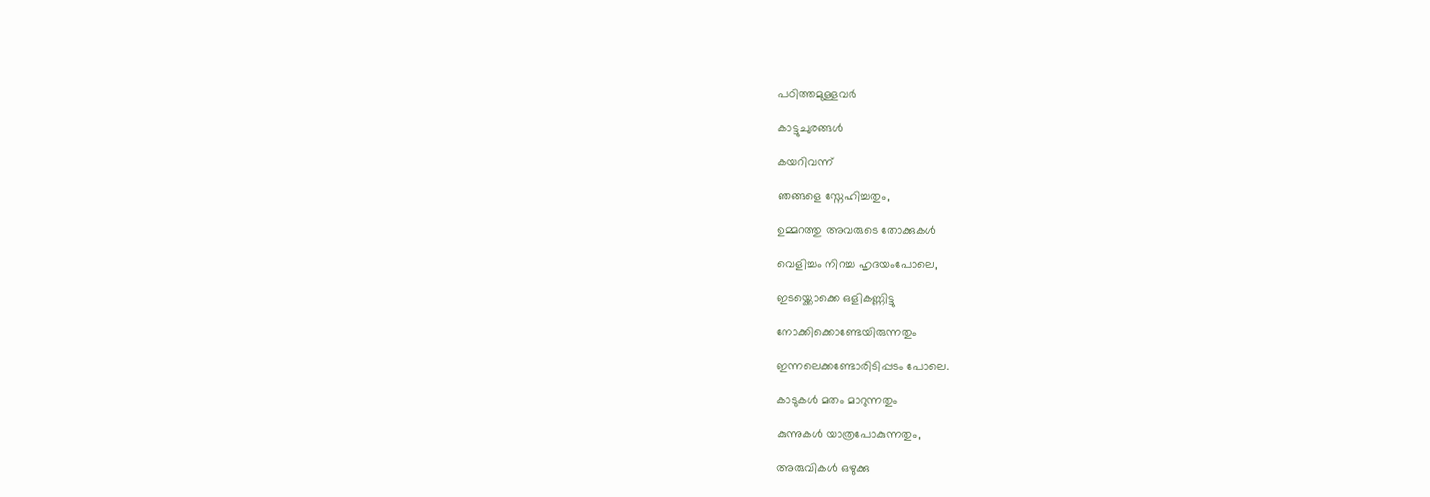പഠിത്തമുള്ളവർ

കാട്ടുചുരങ്ങൾ

കയറിവന്ന്

ഞങ്ങളെ സ്നേഹിച്ചതും,

ഉമ്മറത്തു അവരുടെ തോക്കുകൾ

വെളിച്ചം നിറച്ച ഹൃദയംപോലെ,

ഇടയ്ക്കൊക്കെ ഒളികണ്ണിട്ടു

നോക്കിക്കൊണ്ടേയിരുന്നതും

ഇന്നലെക്കണ്ടോരിടിപ്പടം പോലെ.

കാടുകൾ മതം മാറുന്നതും

കുന്നുകൾ യാത്രപോകുന്നതും,

അരുവികൾ ഒഴുക്കു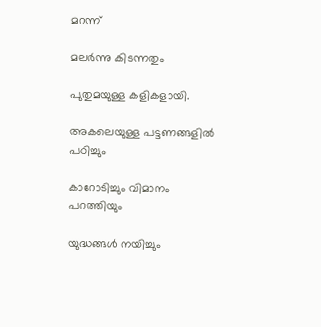മറന്ന്

മലർന്നു കിടന്നതും

പുതുമയുള്ള കളികളായി.

അകലെയുള്ള പട്ടണങ്ങളിൽ പഠിച്ചും

കാറോടിച്ചും വിമാനം പറത്തിയും

യുദ്ധങ്ങൾ നയിച്ചും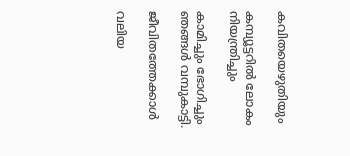കവിതയെഴുതിയും

കമ്പ്യൂട്ടറിൽ ലോകം നിയന്ത്രിച്ചും

കാമിച്ചും ഭോഗിച്ചും ഞങ്ങൾ വമ്പുകാട്ടി.

ജീവിതത്തേക്കാള്‍

വലിയ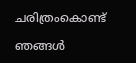ചരിത്രംകൊണ്ട്

ഞങ്ങൾ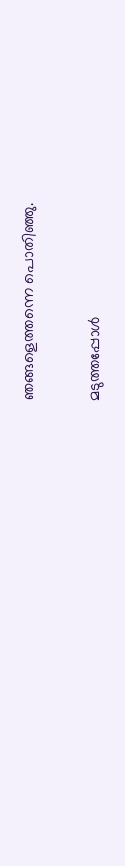ഞങ്ങളെത്തന്നെ പൊതിഞ്ഞു.

മടുത്തപ്പോൾ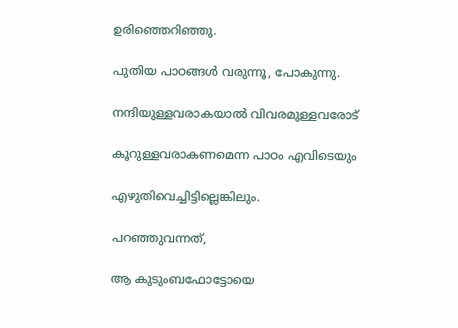ഉരിഞ്ഞെറിഞ്ഞു.

പുതിയ പാഠങ്ങൾ വരുന്നൂ, പോകുന്നു.

നന്ദിയുള്ളവരാകയാൽ വിവരമുള്ളവരോട്

കൂറുള്ളവരാകണമെന്ന പാഠം എവിടെയും

എഴുതിവെച്ചിട്ടില്ലെങ്കിലും.

പറഞ്ഞുവന്നത്,

ആ കുടുംബഫോട്ടോയെ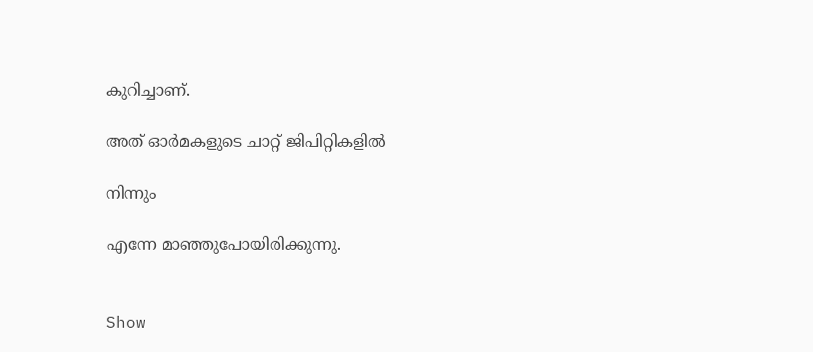കുറിച്ചാണ്.

അത് ഓർമകളുടെ ചാറ്റ് ജിപിറ്റികളിൽ

നിന്നും

എന്നേ മാഞ്ഞുപോയിരിക്കുന്നു.


Show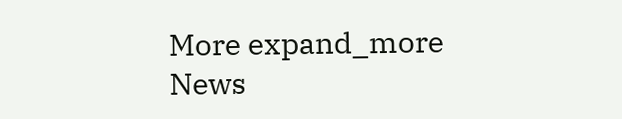More expand_more
News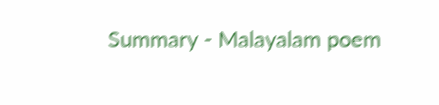Summary - Malayalam poem